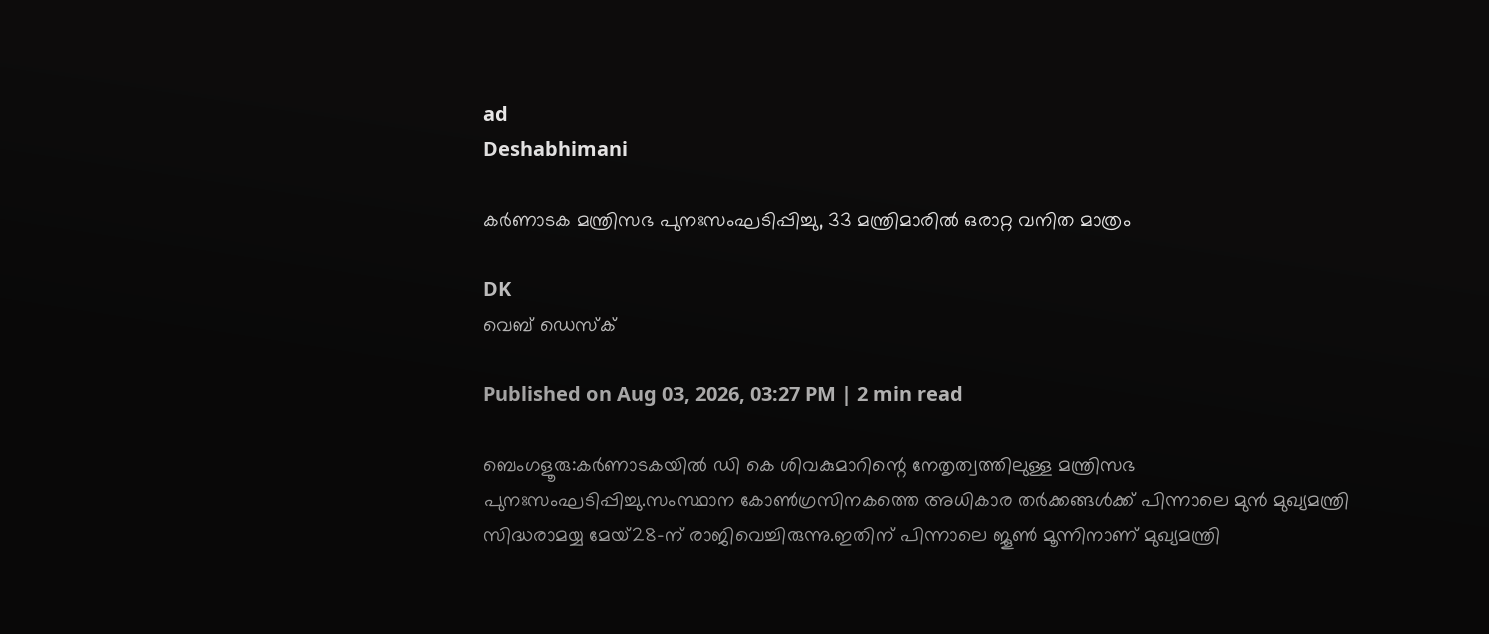ad
Deshabhimani

കര്‍ണാടക മന്ത്രിസഭ പുനഃസംഘടിപ്പിച്ചു, 33 മന്ത്രിമാരിൽ ഒരാറ്റ വനിത മാത്രം

DK
വെബ് ഡെസ്ക്

Published on Aug 03, 2026, 03:27 PM | 2 min read

ബെംഗളൂരു:കര്‍ണാടകയിൽ ഡി കെ ശിവകുമാറിന്റെ നേതൃത്വത്തിലുള്ള മന്ത്രിസഭ പുനഃസംഘടിപ്പിച്ചു.സംസ്ഥാന കോൺഗ്രസിനകത്തെ അധികാര തര്‍ക്കങ്ങൾക്ക് പിന്നാലെ മുൻ മുഖ്യമന്ത്രി സിദ്ധരാമയ്യ മേയ്28-ന് രാജിവെച്ചിരുന്നു.ഇതിന് പിന്നാലെ ജൂൺ മൂന്നിനാണ് മുഖ്യമന്ത്രി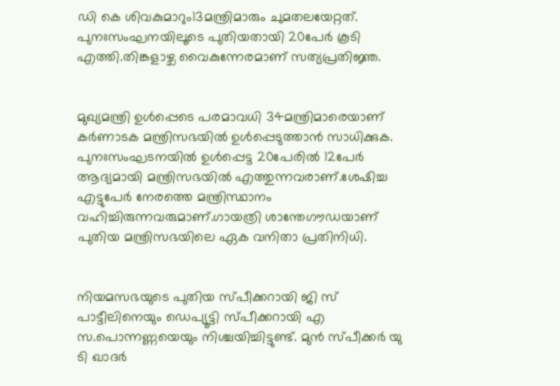ഡി കെ ശിവകുമാറും13മന്ത്രിമാരും ചുമതലയേറ്റത്. പുനഃസംഘനയിലൂടെ പുതിയതായി 20പേ‍‍‍ര്‍ കൂടി എത്തി.തിങ്കളാഴ്ച വൈകുന്നേരമാണ് സത്യപ്രതിജ്ഞ.


മുഖ്യമന്ത്രി ഉൾപ്പെടെ പരമാവധി 34മന്ത്രിമാരെയാണ് കർണാടക മന്ത്രിസഭയിൽ ഉൾപ്പെടുത്താൻ സാധിക്കുക. പുനഃസംഘടനയിൽ ഉൾപ്പെട്ട 20പേരിൽ 12പേര്‍ ആദ്യമായി മന്ത്രിസഭയിൽ എത്തുന്നവരാണ്.ശേഷിച്ച എട്ടുപേര്‍ നേരത്തെ മന്ത്രിസ്ഥാനം വഹിച്ചിരുന്നവരുമാണ്.ഗായത്രി ശാന്തേഗൗഡയാണ് പുതിയ മന്ത്രിസഭയിലെ ഏക വനിതാ പ്രതിനിധി.


നിയമസഭയുടെ പുതിയ സ്പീക്കറായി ജി സ് പാട്ടീലിനെയും ഡെപ്യൂട്ടി സ്പീക്കറായി എ സ.പൊന്നണ്ണയെയും നിശ്ചയിച്ചിട്ടുണ്ട്. മുൻ സ്പീക്കര്‍ യു ടി ഖാദർ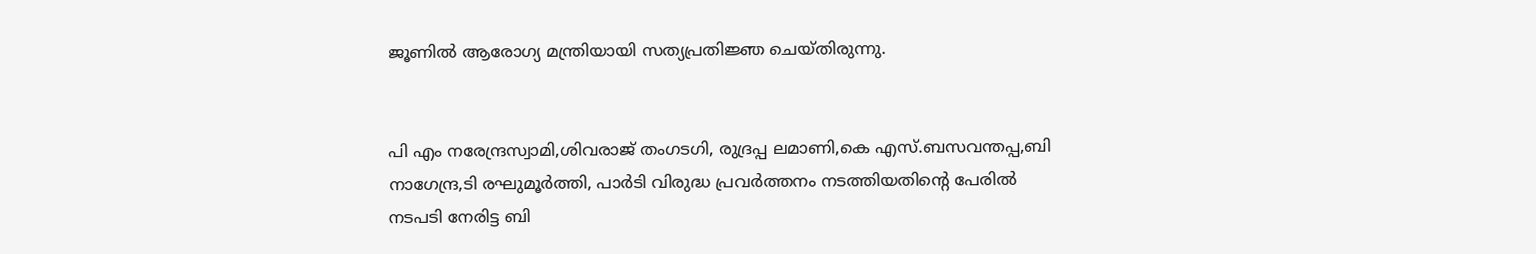ജൂണിൽ ആരോഗ്യ മന്ത്രിയായി സത്യപ്രതിജ്ഞ ചെയ്തിരുന്നു.


പി എം നരേന്ദ്രസ്വാമി,ശിവരാജ് തംഗടഗി, രുദ്രപ്പ ലമാണി,കെ എസ്.ബസവന്തപ്പ,ബി നാഗേന്ദ്ര,ടി രഘുമൂർത്തി, പാര്‍ടി വിരുദ്ധ പ്രവര്‍ത്തനം നടത്തിയതിന്റെ പേരിൽ നടപടി നേരിട്ട ബി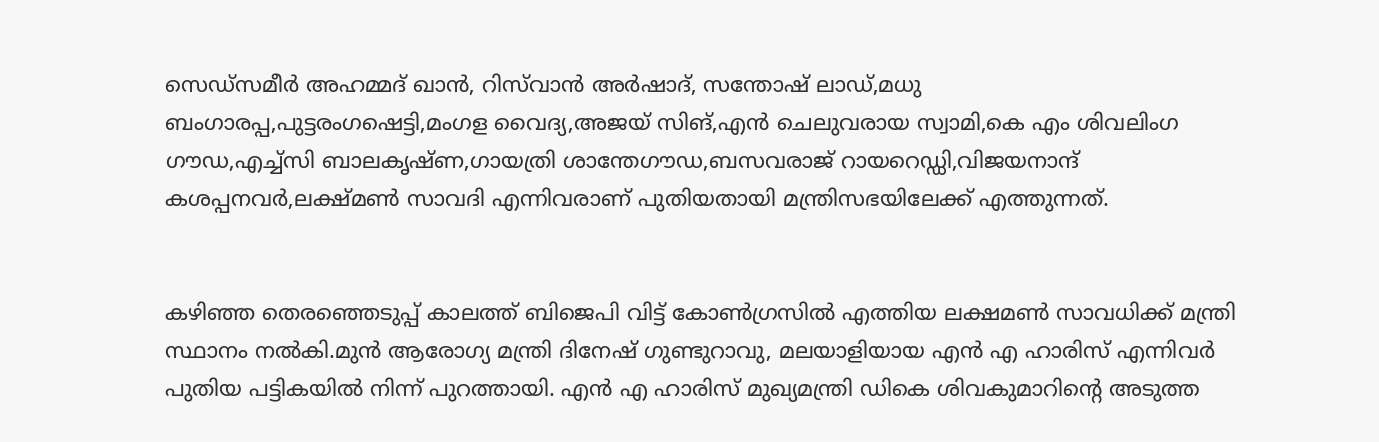സെഡ്സമീർ അഹമ്മദ് ഖാൻ, റിസ്‌വാൻ അർഷാദ്, സന്തോഷ് ലാഡ്,മധു ബംഗാരപ്പ,പുട്ടരംഗഷെട്ടി,മംഗള വൈദ്യ,അജയ് സിങ്,എൻ ചെലുവരായ സ്വാമി,കെ എം ശിവലിംഗ ഗൗഡ,എച്ച്സി ബാലകൃഷ്ണ,ഗായത്രി ശാന്തേഗൗഡ,ബസവരാജ് റായറെഡ്ഡി,വിജയനാന്ദ് കശപ്പനവർ,ലക്ഷ്മൺ സാവദി എന്നിവരാണ് പുതിയതായി മന്ത്രിസഭയിലേക്ക് എത്തുന്നത്.


കഴിഞ്ഞ തെരഞ്ഞെടുപ്പ് കാലത്ത് ബിജെപി വിട്ട് കോൺഗ്രസിൽ എത്തിയ ലക്ഷമൺ സാവധിക്ക് മന്ത്രി സ്ഥാനം നൽകി.മുൻ ആരോഗ്യ മന്ത്രി ദിനേഷ് ഗുണ്ടുറാവു, മലയാളിയായ എൻ എ ഹാരിസ് എന്നിവര്‍ പുതിയ പട്ടികയിൽ നിന്ന് പുറത്തായി. എൻ എ ഹാരിസ് മുഖ്യമന്ത്രി ഡികെ ശിവകുമാറിന്റെ അടുത്ത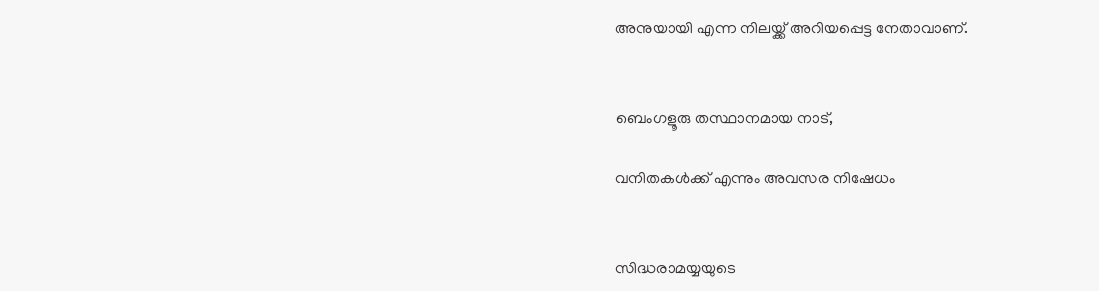അനുയായി എന്ന നിലയ്ക്ക് അറിയപ്പെട്ട നേതാവാണ്.


ബെംഗളൂരു തസ്ഥാനമായ നാട്,

വനിതകൾക്ക് എന്നും അവസര നിഷേധം


സിദ്ധരാമയ്യയുടെ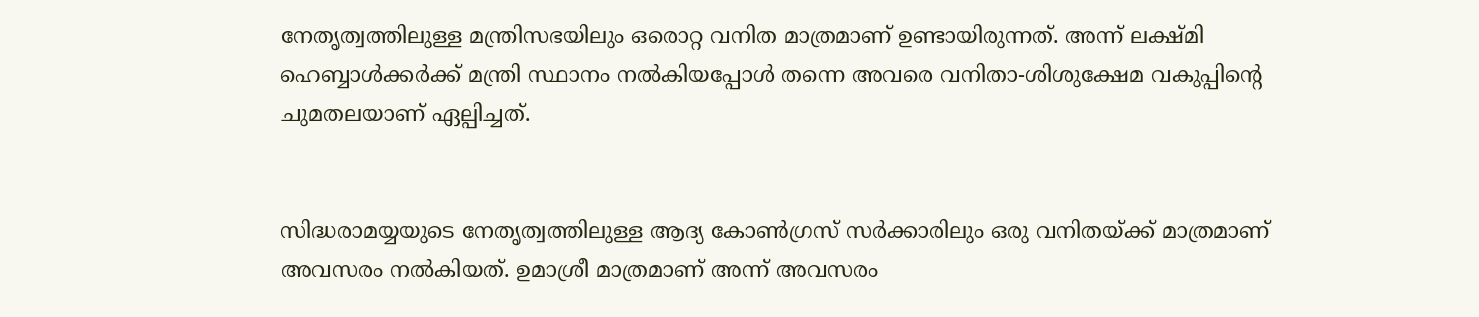നേതൃത്വത്തിലുള്ള മന്ത്രിസഭയിലും ഒരൊറ്റ വനിത മാത്രമാണ് ഉണ്ടായിരുന്നത്. അന്ന് ലക്ഷ്മി ഹെബ്ബാൾക്കർക്ക് മന്ത്രി സ്ഥാനം നൽകിയപ്പോൾ തന്നെ അവരെ വനിതാ-ശിശുക്ഷേമ വകുപ്പിന്റെ ചുമതലയാണ് ഏല്പിച്ചത്.


സിദ്ധരാമയ്യയുടെ നേതൃത്വത്തിലുള്ള ആദ്യ കോൺഗ്രസ് സര്‍ക്കാരിലും ഒരു വനിതയ്ക്ക് മാത്രമാണ് അവസരം നൽകിയത്. ഉമാശ്രീ മാത്രമാണ് അന്ന് അവസരം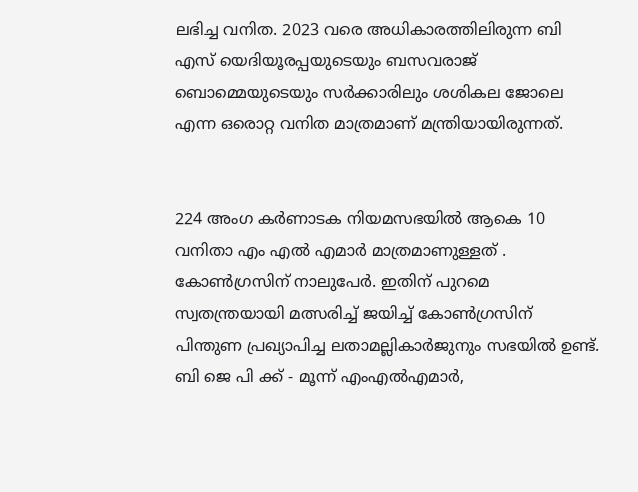ലഭിച്ച വനിത. 2023 വരെ അധികാരത്തിലിരുന്ന ബി എസ് യെദിയൂരപ്പയുടെയും ബസവരാജ് ബൊമ്മെയുടെയും സർക്കാരിലും ശശികല ജോലെ എന്ന ഒരൊറ്റ വനിത മാത്രമാണ് മന്ത്രിയായിരുന്നത്.


224 അംഗ കർണാടക നിയമസഭയിൽ ആകെ 10 വനിതാ എം എൽ എമാർ മാത്രമാണുള്ളത് . കോൺഗ്രസിന് നാലുപേര്‍. ഇതിന് പുറമെ സ്വതന്ത്രയായി മത്സരിച്ച് ജയിച്ച് കോൺഗ്രസിന് പിന്തുണ പ്രഖ്യാപിച്ച ലതാമല്ലികാര്‍ജുനും സഭയിൽ ഉണ്ട്. ബി ജെ പി ക്ക് - മൂന്ന് എംഎൽഎമാര്‍,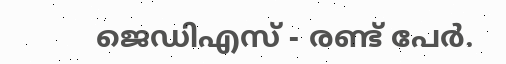ജെഡിഎസ് - രണ്ട് പേര്‍.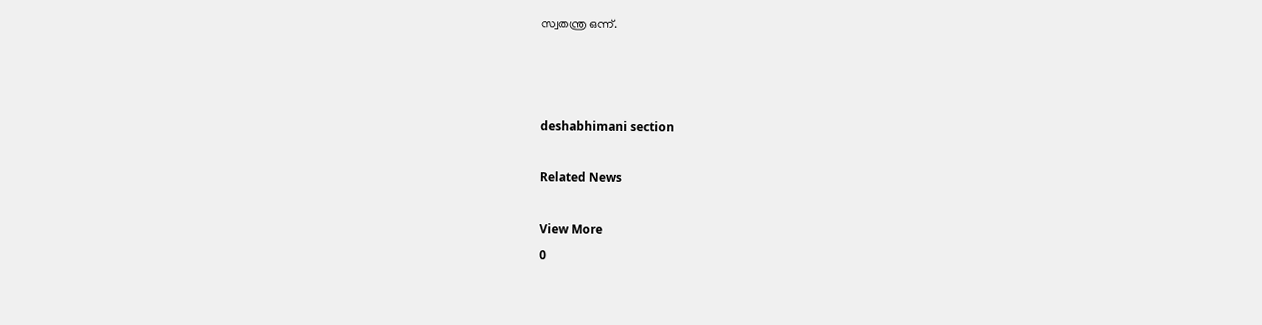സ്വതന്ത്ര ഒന്ന്.



deshabhimani section

Related News

View More
0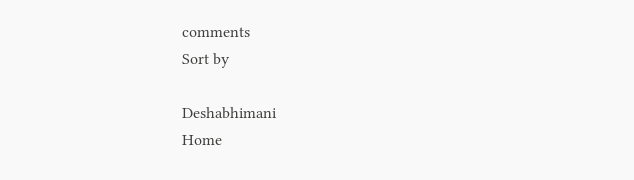comments
Sort by

Deshabhimani
Home